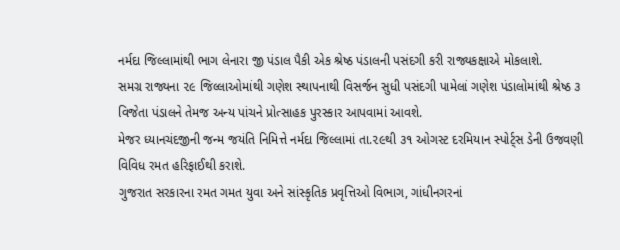નર્મદા જિલ્લામાંથી ભાગ લેનારા જી પંડાલ પૈકી એક શ્રેષ્ઠ પંડાલની પસંદગી કરી રાજ્યકક્ષાએ મોકલાશે.
સમગ્ર રાજ્યના ૨૯ જિલ્લાઓમાંથી ગણેશ સ્થાપનાથી વિસર્જન સુધી પસંદગી પામેલાં ગણેશ પંડાલોમાંથી શ્રેષ્ઠ ૩ વિજેતા પંડાલને તેમજ અન્ય પાંચને પ્રોત્સાહક પુરસ્કાર આપવામાં આવશે.
મેજર ધ્યાનચંદજીની જન્મ જયંતિ નિમિત્તે નર્મદા જિલ્લામાં તા.૨૯થી ૩૧ ઓગસ્ટ દરમિયાન સ્પોર્ટ્સ ડેની ઉજવણી વિવિધ રમત હરિફાઈથી કરાશે.
ગુજરાત સરકારના રમત ગમત યુવા અને સાંસ્કૃતિક પ્રવૃત્તિઓ વિભાગ, ગાંધીનગરનાં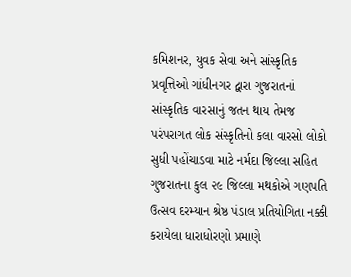કમિશનર, યુવક સેવા અને સાંસ્કૃતિક પ્રવૃત્તિઓ ગાંધીનગર દ્વારા ગુજરાતનાં સાંસ્કૃતિક વારસાનું જતન થાય તેમજ પરંપરાગત લોક સંસ્કૃતિનો કલા વારસો લોકો સુધી પહોંચાડવા માટે નર્મદા જિલ્લા સહિત ગુજરાતના કુલ ૨૯ જિલ્લા મથકોએ ગણપતિ ઉત્સવ દરમ્યાન શ્રેષ્ઠ પંડાલ પ્રતિયોગિતા નક્કી કરાયેલા ધારાધોરણો પ્રમાણે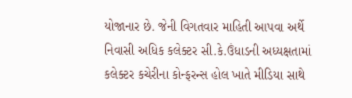યોજાનાર છે. જેની વિગતવાર માહિતી આપવા અર્થે નિવાસી અધિક કલેક્ટર સી.કે.ઉંધાડની અધ્યક્ષતામાં કલેક્ટર કચેરીના કોન્ફરન્સ હોલ ખાતે મીડિયા સાથે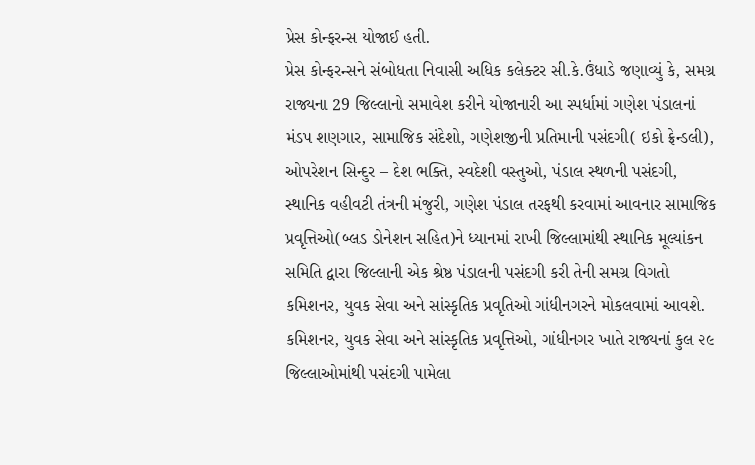પ્રેસ કોન્ફરન્સ યોજાઈ હતી.
પ્રેસ કોન્ફરન્સને સંબોધતા નિવાસી અધિક કલેક્ટર સી.કે.ઉંધાડે જણાવ્યું કે, સમગ્ર રાજ્યના 29 જિલ્લાનો સમાવેશ કરીને યોજાનારી આ સ્પર્ધામાં ગણેશ પંડાલનાં મંડપ શણગાર, સામાજિક સંદેશો, ગણેશજીની પ્રતિમાની પસંદગી( ઇકો ફ્રેન્ડલી), ઓપરેશન સિન્દુર – દેશ ભક્તિ, સ્વદેશી વસ્તુઓ, પંડાલ સ્થળની પસંદગી, સ્થાનિક વહીવટી તંત્રની મંજુરી, ગણેશ પંડાલ તરફથી કરવામાં આવનાર સામાજિક પ્રવૃત્તિઓ(બ્લડ ડોનેશન સહિત)ને ધ્યાનમાં રાખી જિલ્લામાંથી સ્થાનિક મૂલ્યાંકન સમિતિ દ્વારા જિલ્લાની એક શ્રેષ્ઠ પંડાલની પસંદગી કરી તેની સમગ્ર વિગતો કમિશનર, યુવક સેવા અને સાંસ્કૃતિક પ્રવૃતિઓ ગાંધીનગરને મોકલવામાં આવશે.
કમિશનર, યુવક સેવા અને સાંસ્કૃતિક પ્રવૃત્તિઓ, ગાંધીનગર ખાતે રાજ્યનાં કુલ ૨૯ જિલ્લાઓમાંથી પસંદગી પામેલા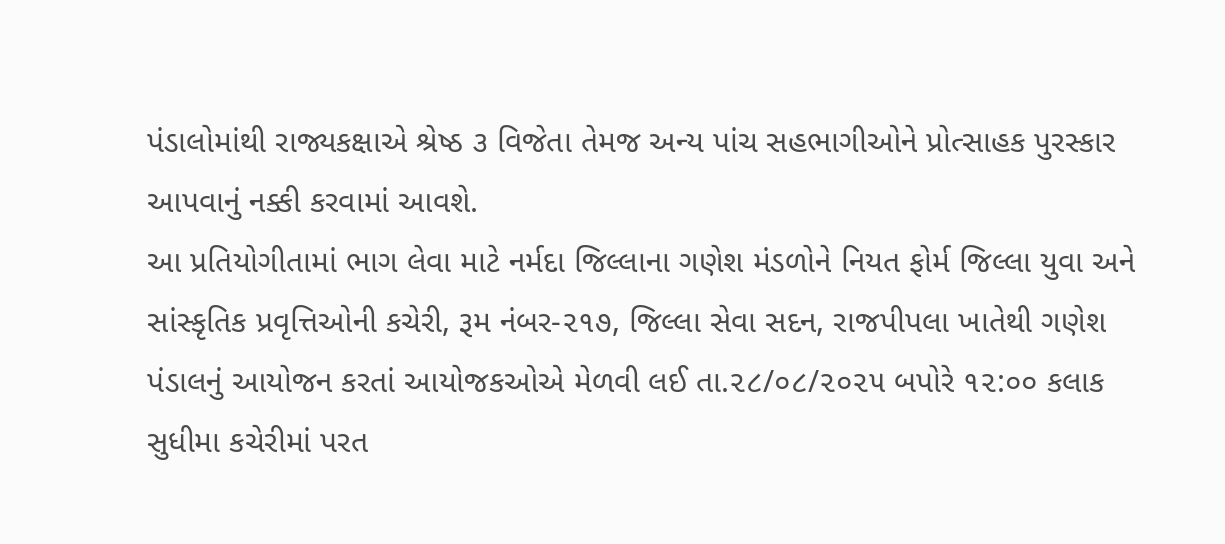પંડાલોમાંથી રાજ્યકક્ષાએ શ્રેષ્ઠ ૩ વિજેતા તેમજ અન્ય પાંચ સહભાગીઓને પ્રોત્સાહક પુરસ્કાર આપવાનું નક્કી કરવામાં આવશે.
આ પ્રતિયોગીતામાં ભાગ લેવા માટે નર્મદા જિલ્લાના ગણેશ મંડળોને નિયત ફોર્મ જિલ્લા યુવા અને સાંસ્કૃતિક પ્રવૃત્તિઓની કચેરી, રૂમ નંબર-૨૧૭, જિલ્લા સેવા સદન, રાજપીપલા ખાતેથી ગણેશ પંડાલનું આયોજન કરતાં આયોજકઓએ મેળવી લઈ તા.૨૮/૦૮/૨૦૨૫ બપોરે ૧૨:૦૦ કલાક સુધીમા કચેરીમાં પરત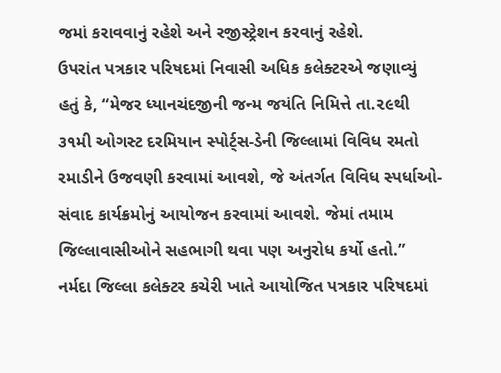જમાં કરાવવાનું રહેશે અને રજીસ્ટ્રેશન કરવાનું રહેશે.
ઉપરાંત પત્રકાર પરિષદમાં નિવાસી અધિક કલેક્ટરએ જણાવ્યું હતું કે, “મેજર ધ્યાનચંદજીની જન્મ જયંતિ નિમિત્તે તા.૨૯થી ૩૧મી ઓગસ્ટ દરમિયાન સ્પોર્ટ્સ-ડેની જિલ્લામાં વિવિધ રમતો રમાડીને ઉજવણી કરવામાં આવશે, જે અંતર્ગત વિવિધ સ્પર્ધાઓ-સંવાદ કાર્યક્રમોનું આયોજન કરવામાં આવશે. જેમાં તમામ જિલ્લાવાસીઓને સહભાગી થવા પણ અનુરોધ કર્યો હતો.”
નર્મદા જિલ્લા કલેક્ટર કચેરી ખાતે આયોજિત પત્રકાર પરિષદમાં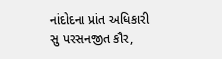નાંદોદના પ્રાંત અધિકારી સુ પરસનજીત કૌર,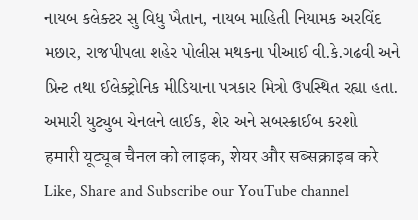નાયબ કલેક્ટર સુ વિધુ ખૈતાન, નાયબ માહિતી નિયામક અરવિંદ મછાર, રાજપીપલા શહેર પોલીસ મથકના પીઆઈ વી.કે.ગઢવી અને પ્રિન્ટ તથા ઈલેક્ટ્રોનિક મીડિયાના પત્રકાર મિત્રો ઉપસ્થિત રહ્યા હતા.
અમારી યુટ્યુબ ચેનલને લાઈક, શેર અને સબસ્ક્રાઈબ કરશો
हमारी यूट्यूब चैनल को लाइक, शेयर और सब्सक्राइब करे
Like, Share and Subscribe our YouTube channel